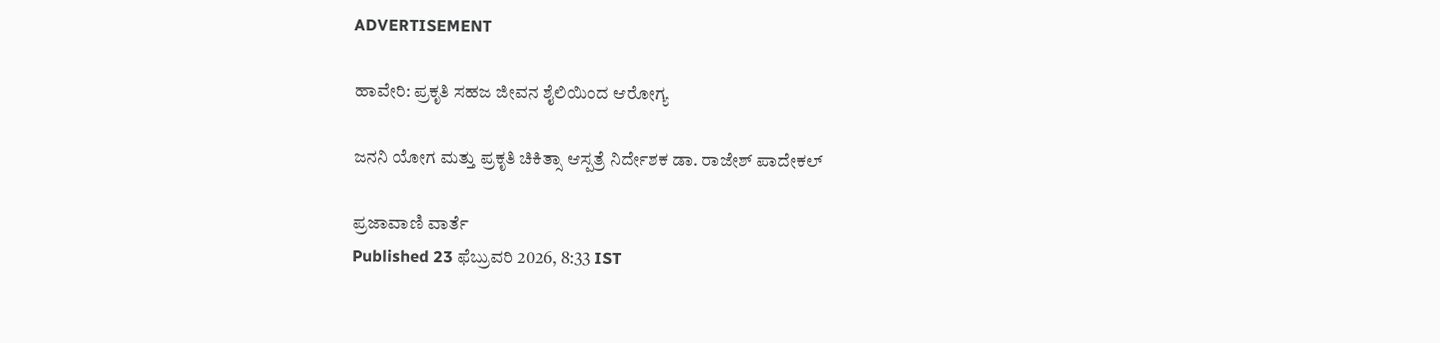ADVERTISEMENT

ಹಾವೇರಿ: ಪ್ರಕೃತಿ ಸಹಜ ಜೀವನ ಶೈಲಿಯಿಂದ ಆರೋಗ್ಯ

ಜನನಿ ಯೋಗ ಮತ್ತು ಪ್ರಕೃತಿ ಚಿಕಿತ್ಸಾ ಆಸ್ಪತ್ರೆ ನಿರ್ದೇಶಕ ಡಾ. ರಾಜೇಶ್ ಪಾದೇಕಲ್

ಪ್ರಜಾವಾಣಿ ವಾರ್ತೆ
Published 23 ಫೆಬ್ರುವರಿ 2026, 8:33 IST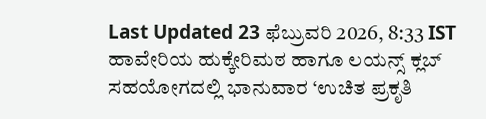Last Updated 23 ಫೆಬ್ರುವರಿ 2026, 8:33 IST
ಹಾವೇರಿಯ ಹುಕ್ಕೇರಿಮಠ ಹಾಗೂ ಲಯನ್ಸ್ ಕ್ಲಬ್‌ ಸಹಯೋಗದಲ್ಲಿ ಭಾನುವಾರ ‘ಉಚಿತ ಪ್ರಕೃತಿ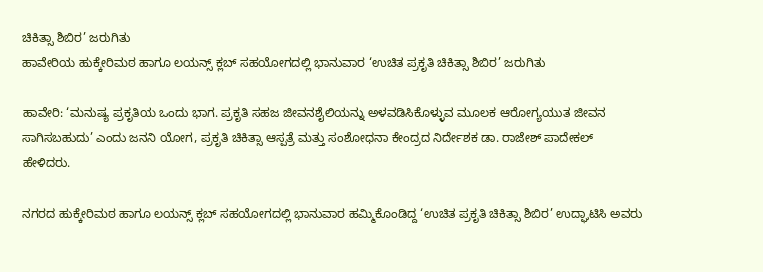ಚಿಕಿತ್ಸಾ ಶಿಬಿರ’ ಜರುಗಿತು
ಹಾವೇರಿಯ ಹುಕ್ಕೇರಿಮಠ ಹಾಗೂ ಲಯನ್ಸ್ ಕ್ಲಬ್‌ ಸಹಯೋಗದಲ್ಲಿ ಭಾನುವಾರ ‘ಉಚಿತ ಪ್ರಕೃತಿ ಚಿಕಿತ್ಸಾ ಶಿಬಿರ’ ಜರುಗಿತು

ಹಾವೇರಿ: ‘ಮನುಷ್ಯ ಪ್ರಕೃತಿಯ ಒಂದು ಭಾಗ. ಪ್ರಕೃತಿ ಸಹಜ ಜೀವನಶೈಲಿಯನ್ನು ಅಳವಡಿಸಿಕೊಳ್ಳುವ ಮೂಲಕ ಆರೋಗ್ಯಯುತ ಜೀವನ ಸಾಗಿಸಬಹುದು’ ಎಂದು ಜನನಿ ಯೋಗ, ಪ್ರಕೃತಿ ಚಿಕಿತ್ಸಾ ಆಸ್ಪತ್ರೆ ಮತ್ತು ಸಂಶೋಧನಾ ಕೇಂದ್ರದ ನಿರ್ದೇಶಕ ಡಾ. ರಾಜೇಶ್ ಪಾದೇಕಲ್ ಹೇಳಿದರು.

ನಗರದ ಹುಕ್ಕೇರಿಮಠ ಹಾಗೂ ಲಯನ್ಸ್ ಕ್ಲಬ್‌ ಸಹಯೋಗದಲ್ಲಿ ಭಾನುವಾರ ಹಮ್ಮಿಕೊಂಡಿದ್ದ ‘ಉಚಿತ ಪ್ರಕೃತಿ ಚಿಕಿತ್ಸಾ ಶಿಬಿರ’ ಉದ್ಘಾಟಿಸಿ ಅವರು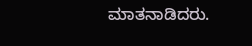ಮಾತನಾಡಿದರು.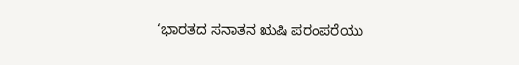‘ಭಾರತದ ಸನಾತನ ಋಷಿ ಪರಂಪರೆಯು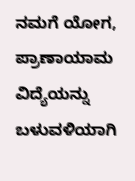ನಮಗೆ ಯೋಗ, ಪ್ರಾಣಾಯಾಮ ವಿದ್ಯೆಯನ್ನು ಬಳುವಳಿಯಾಗಿ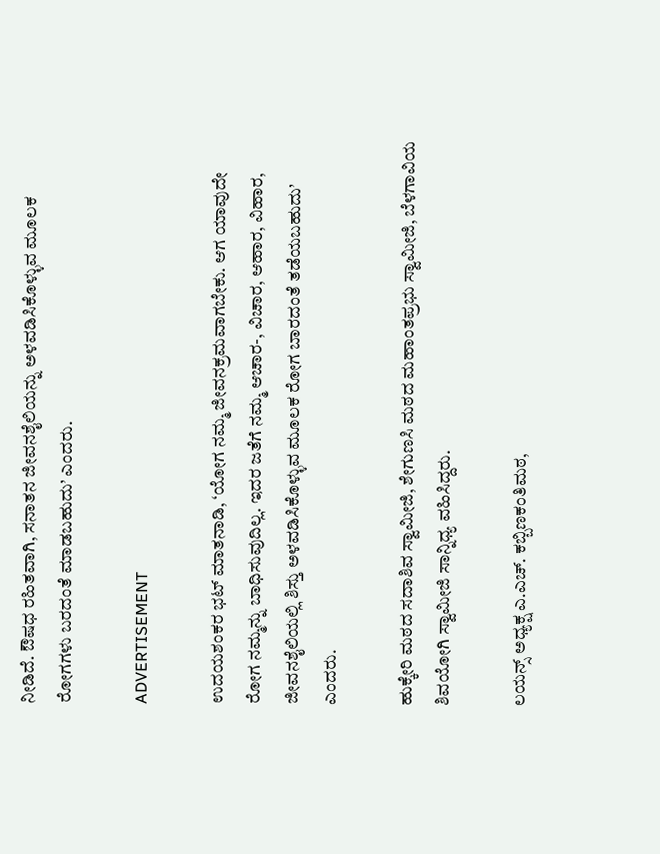ನೀಡಿದೆ. ಔಷಧ ರಹಿತವಾಗಿ, ಸನಾತನ ಜೀವನಶೈಲಿಯನ್ನು ಅಳವಡಿಸಿಕೊಳ್ಳುವ ಮೂಲಕ ರೋಗಗಳು ಬರದಂತೆ ಮಾಡಬಹುದು’ ಎಂದರು.

ADVERTISEMENT

ಉದಯಶಂಕರ ಭಟ್ ಮಾತನಾಡಿ, ‘ಯೋಗ ನಮ್ಮ ಜೀವನಕ್ರಮವಾಗಬೇಕು. ಆಗ ಯಾವುದೇ ರೋಗ ನಮ್ಮನ್ನು ಬಾಧಿಸುವುದಿಲ್ಲ. ಇದರ ಜತೆಗೆ ನಮ್ಮ ಆಚಾರ-, ವಿಚಾರ, ಆಹಾರ, ವಿಹಾರ, ಜೀವನಶೈಲಿಯಲ್ಲಿ ಶಿಸ್ತು ಅಳವಡಿಸಿಕೊಳ್ಳುವ ಮೂಲಕ ರೋಗ ಬಾರದಂತೆ ತಡೆಯಬಹುದು’ ಎಂದರು.

ಹುಕ್ಕೇರಿ ಮಠದ ಸದಾಶಿವ ಸ್ವಾಮೀಜಿ, ಶೇಗುಣಸಿ ಮಠದ ಮಹಾಂತಪ್ರಭು ಸ್ವಾಮೀಜಿ, ಬೆಳಗಾವಿಯ ಶಿವಯೋಗಿ ಸ್ವಾಮೀಜಿ ಸಾನ್ನಿಧ್ಯ ವಹಿಸಿದ್ದರು.

ಲಯನ್ಸ್ ಅಧ್ಯಕ್ಷ ಎ.ಎಚ್. ಕಬ್ಬಿಣಕಂತಿಮಠ,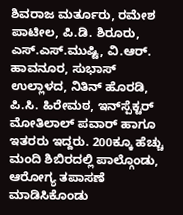ಶಿವರಾಜ ಮರ್ತೂರು, ರಮೇಶ ಪಾಟೀಲ, ಪಿ.ಡಿ. ಶಿರೂರು, ಎಸ್.ಎಸ್.ಮುಷ್ಟಿ, ವಿ.ಆರ್. ಹಾವನೂರ, ಸುಭಾಸ್ ಉಲ್ಲಾಳದ, ನಿತಿನ್ ಹೊರಡಿ, ಪಿ.ಸಿ. ಹಿರೇಮಠ, ಇನ್‌ಸ್ಪೆಕ್ಟರ್ ಮೋತಿಲಾಲ್ ಪವಾರ್ ಹಾಗೂ ಇತರರು ಇದ್ದರು. 200ಕ್ಕೂ ಹೆಚ್ಚು ಮಂದಿ ಶಿಬಿರದಲ್ಲಿ ಪಾಲ್ಗೊಂಡು, ಆರೋಗ್ಯ ತಪಾಸಣೆ ಮಾಡಿಸಿಕೊಂಡು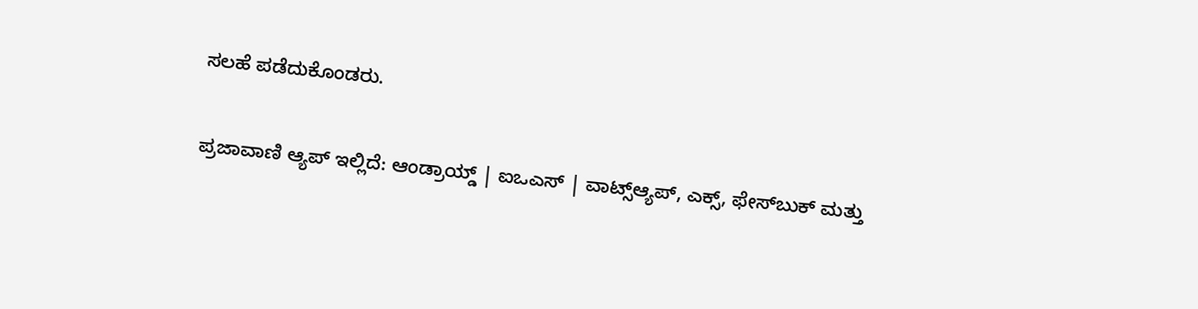ಸಲಹೆ ಪಡೆದುಕೊಂಡರು.

ಪ್ರಜಾವಾಣಿ ಆ್ಯಪ್ ಇಲ್ಲಿದೆ: ಆಂಡ್ರಾಯ್ಡ್ | ಐಒಎಸ್ | ವಾಟ್ಸ್ಆ್ಯಪ್, ಎಕ್ಸ್, ಫೇಸ್‌ಬುಕ್ ಮತ್ತು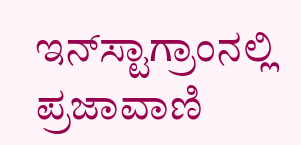ಇನ್‌ಸ್ಟಾಗ್ರಾಂನಲ್ಲಿ ಪ್ರಜಾವಾಣಿ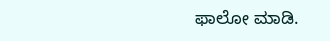ಫಾಲೋ ಮಾಡಿ.